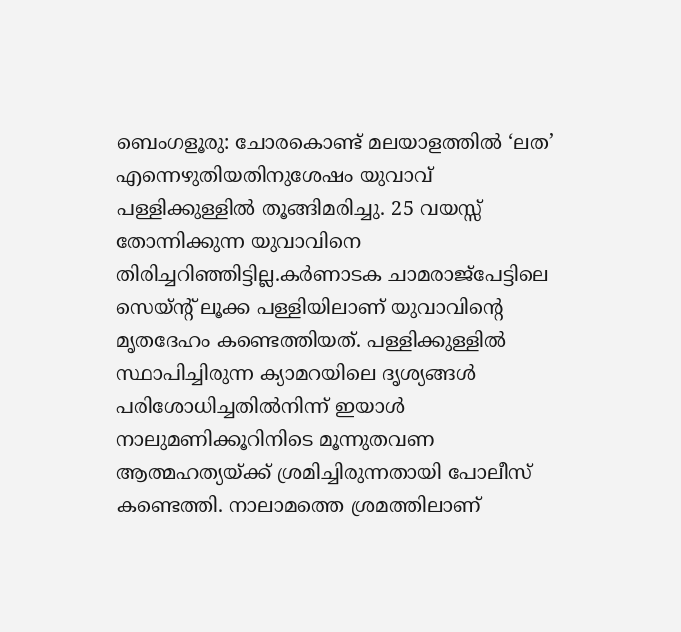ബെംഗളൂരു: ചോരകൊണ്ട് മലയാളത്തിൽ ‘ലത’ എന്നെഴുതിയതിനുശേഷം യുവാവ് പള്ളിക്കുള്ളിൽ തൂങ്ങിമരിച്ചു. 25 വയസ്സ് തോന്നിക്കുന്ന യുവാവിനെ തിരിച്ചറിഞ്ഞിട്ടില്ല.കർണാടക ചാമരാജ്പേട്ടിലെ സെയ്ന്റ് ലൂക്ക പള്ളിയിലാണ് യുവാവിന്റെ മൃതദേഹം കണ്ടെത്തിയത്. പള്ളിക്കുള്ളിൽ സ്ഥാപിച്ചിരുന്ന ക്യാമറയിലെ ദൃശ്യങ്ങൾ പരിശോധിച്ചതിൽനിന്ന് ഇയാൾ നാലുമണിക്കൂറിനിടെ മൂന്നുതവണ ആത്മഹത്യയ്ക്ക് ശ്രമിച്ചിരുന്നതായി പോലീസ് കണ്ടെത്തി. നാലാമത്തെ ശ്രമത്തിലാണ്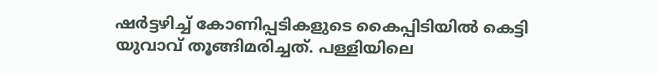ഷർട്ടഴിച്ച് കോണിപ്പടികളുടെ കൈപ്പിടിയിൽ കെട്ടി യുവാവ് തൂങ്ങിമരിച്ചത്. പള്ളിയിലെ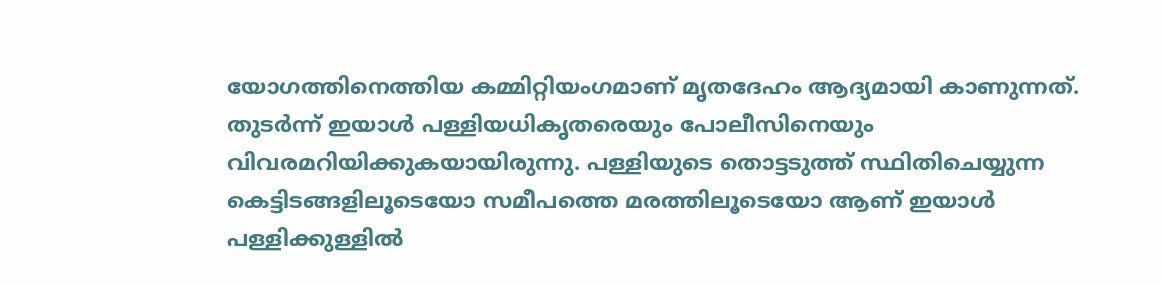യോഗത്തിനെത്തിയ കമ്മിറ്റിയംഗമാണ് മൃതദേഹം ആദ്യമായി കാണുന്നത്. തുടർന്ന് ഇയാൾ പള്ളിയധികൃതരെയും പോലീസിനെയും വിവരമറിയിക്കുകയായിരുന്നു. പള്ളിയുടെ തൊട്ടടുത്ത് സ്ഥിതിചെയ്യുന്ന കെട്ടിടങ്ങളിലൂടെയോ സമീപത്തെ മരത്തിലൂടെയോ ആണ് ഇയാൾ പള്ളിക്കുള്ളിൽ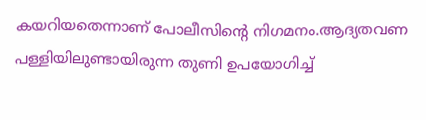കയറിയതെന്നാണ് പോലീസിന്റെ നിഗമനം.ആദ്യതവണ പള്ളിയിലുണ്ടായിരുന്ന തുണി ഉപയോഗിച്ച്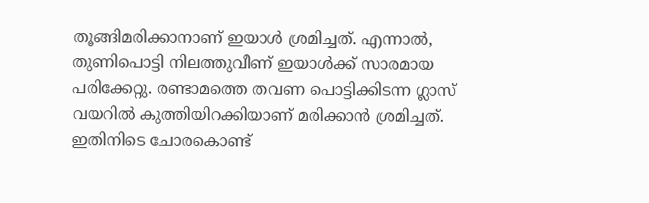തൂങ്ങിമരിക്കാനാണ് ഇയാൾ ശ്രമിച്ചത്. എന്നാൽ, തുണിപൊട്ടി നിലത്തുവീണ് ഇയാൾക്ക് സാരമായ പരിക്കേറ്റു. രണ്ടാമത്തെ തവണ പൊട്ടിക്കിടന്ന ഗ്ലാസ് വയറിൽ കുത്തിയിറക്കിയാണ് മരിക്കാൻ ശ്രമിച്ചത്. ഇതിനിടെ ചോരകൊണ്ട്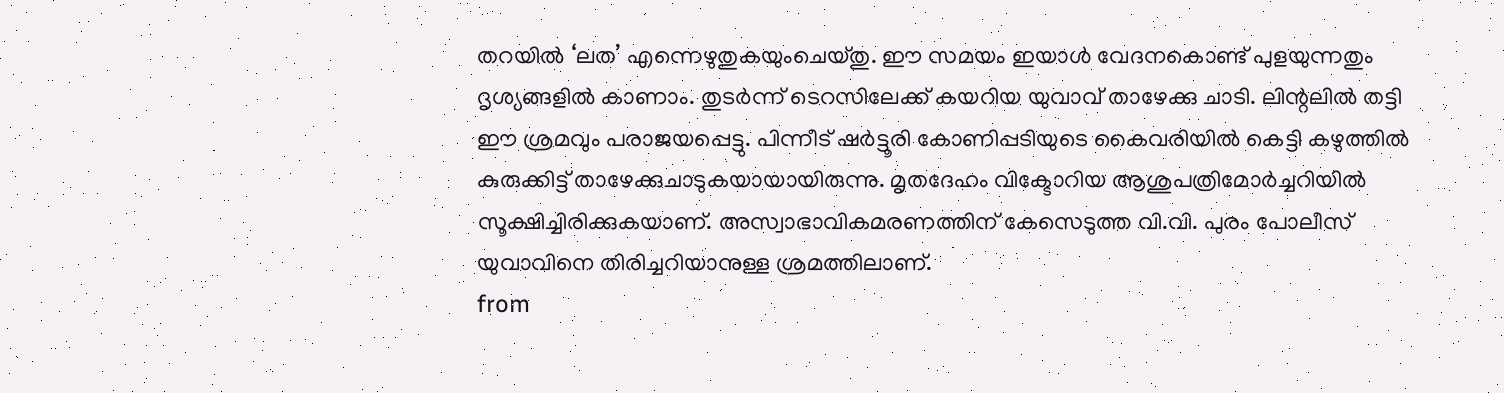തറയിൽ ‘ലത’ എന്നെഴുതുകയുംചെയ്തു. ഈ സമയം ഇയാൾ വേദനകൊണ്ട് പുളയുന്നതും ദൃശ്യങ്ങളിൽ കാണാം. തുടർന്ന് ടെറസിലേക്ക് കയറിയ യുവാവ് താഴേക്കു ചാടി. ലിന്റലിൽ തട്ടി ഈ ശ്രമവും പരാജയപ്പെട്ടു. പിന്നീട് ഷർട്ടൂരി കോണിപ്പടിയുടെ കൈവരിയിൽ കെട്ടി കഴുത്തിൽ കുരുക്കിട്ട് താഴേക്കുചാടുകയായായിരുന്നു. മൃതദേഹം വിക്ടോറിയ ആശുപത്രിമോർച്ചറിയിൽ സൂക്ഷിച്ചിരിക്കുകയാണ്. അസ്വാഭാവികമരണത്തിന് കേസെടുത്ത വി.വി. പുരം പോലീസ് യുവാവിനെ തിരിച്ചറിയാനുള്ള ശ്രമത്തിലാണ്.
from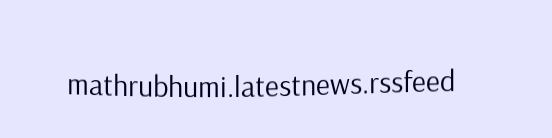mathrubhumi.latestnews.rssfeed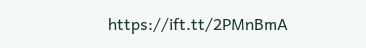https://ift.tt/2PMnBmA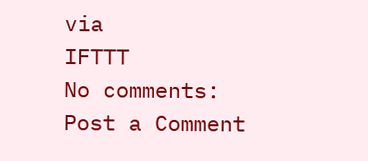via
IFTTT
No comments:
Post a Comment